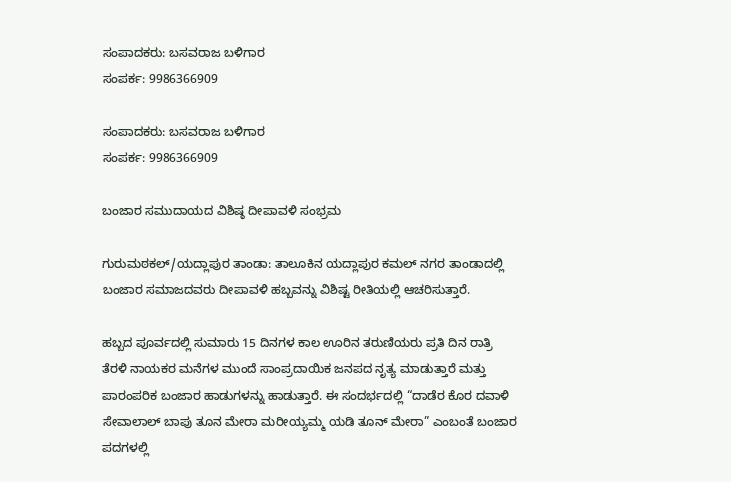ಸಂಪಾದಕರು: ಬಸವರಾಜ ಬಳಿಗಾರ
ಸಂಪರ್ಕ: 9986366909

ಸಂಪಾದಕರು: ಬಸವರಾಜ ಬಳಿಗಾರ
ಸಂಪರ್ಕ: 9986366909

ಬಂಜಾರ ಸಮುದಾಯದ ವಿಶಿಷ್ಠ ದೀಪಾವಳಿ ಸಂಭ್ರಮ

ಗುರುಮಠಕಲ್/ಯದ್ಲಾಪುರ ತಾಂಡಾ: ತಾಲೂಕಿನ ಯದ್ಲಾಪುರ ಕಮಲ್ ನಗರ ತಾಂಡಾದಲ್ಲಿ ಬಂಜಾರ ಸಮಾಜದವರು ದೀಪಾವಳಿ ಹಬ್ಬವನ್ನು ವಿಶಿಷ್ಟ ರೀತಿಯಲ್ಲಿ ಆಚರಿಸುತ್ತಾರೆ.

ಹಬ್ಬದ ಪೂರ್ವದಲ್ಲಿ ಸುಮಾರು 15 ದಿನಗಳ ಕಾಲ ಊರಿನ ತರುಣಿಯರು ಪ್ರತಿ ದಿನ ರಾತ್ರಿ ತೆರಳಿ ನಾಯಕರ ಮನೆಗಳ ಮುಂದೆ ಸಾಂಪ್ರದಾಯಿಕ ಜನಪದ ನೃತ್ಯ ಮಾಡುತ್ತಾರೆ ಮತ್ತು ಪಾರಂಪರಿಕ ಬಂಜಾರ ಹಾಡುಗಳನ್ನು ಹಾಡುತ್ತಾರೆ. ಈ ಸಂದರ್ಭದಲ್ಲಿ “ದಾಡೆರ ಕೊರ ದವಾಳಿ ಸೇವಾಲಾಲ್ ಬಾಪು ತೂನ ಮೇರಾ ಮರೀಯ್ಯಮ್ಮ ಯಡಿ ತೂನ್ ಮೇರಾ” ಎಂಬಂತೆ ಬಂಜಾರ ಪದಗಳಲ್ಲಿ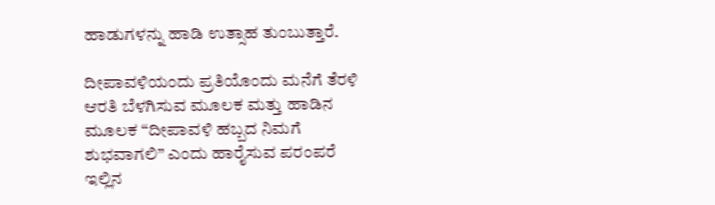ಹಾಡುಗಳನ್ನು ಹಾಡಿ ಉತ್ಸಾಹ ತುಂಬುತ್ತಾರೆ.

ದೀಪಾವಳಿಯಂದು ಪ್ರತಿಯೊಂದು ಮನೆಗೆ ತೆರಳಿ ಆರತಿ ಬೆಳಗಿಸುವ ಮೂಲಕ ಮತ್ತು ಹಾಡಿನ ಮೂಲಕ “ದೀಪಾವಳಿ ಹಬ್ಬದ ನಿಮಗೆ ಶುಭವಾಗಲಿ” ಎಂದು ಹಾರೈಸುವ ಪರಂಪರೆ ಇಲ್ಲಿನ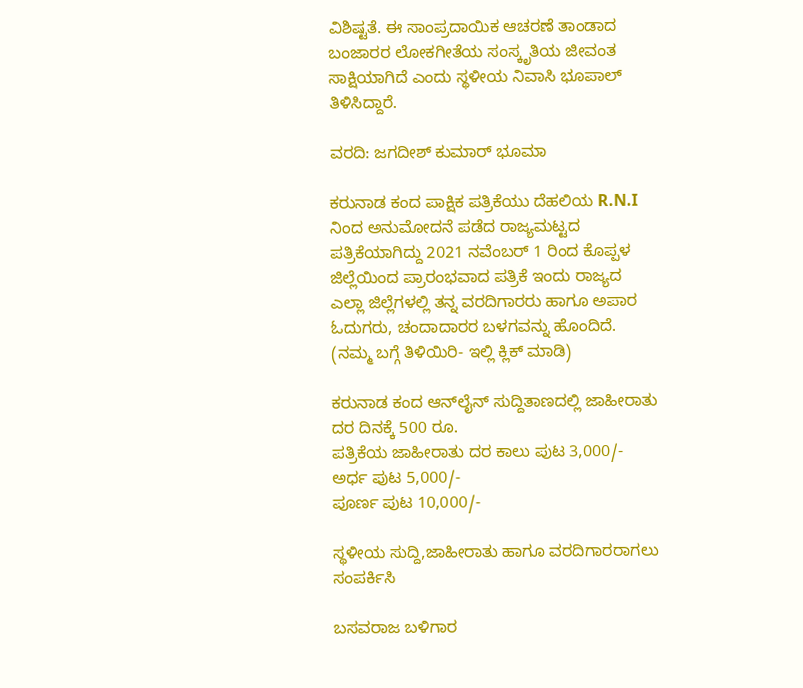ವಿಶಿಷ್ಟತೆ. ಈ ಸಾಂಪ್ರದಾಯಿಕ ಆಚರಣೆ ತಾಂಡಾದ ಬಂಜಾರರ ಲೋಕಗೀತೆಯ ಸಂಸ್ಕೃತಿಯ ಜೀವಂತ ಸಾಕ್ಷಿಯಾಗಿದೆ ಎಂದು ಸ್ಥಳೀಯ ನಿವಾಸಿ ಭೂಪಾಲ್ ತಿಳಿಸಿದ್ದಾರೆ.

ವರದಿ: ಜಗದೀಶ್ ಕುಮಾರ್ ಭೂಮಾ

ಕರುನಾಡ ಕಂದ ಪಾಕ್ಷಿಕ ಪತ್ರಿಕೆಯು ದೆಹಲಿಯ R.N.I ನಿಂದ ಅನುಮೋದನೆ ಪಡೆದ ರಾಜ್ಯಮಟ್ಟದ ಪತ್ರಿಕೆಯಾಗಿದ್ದು 2021 ನವೆಂಬರ್ 1 ರಿಂದ ಕೊಪ್ಪಳ ಜಿಲ್ಲೆಯಿಂದ ಪ್ರಾರಂಭವಾದ ಪತ್ರಿಕೆ ಇಂದು ರಾಜ್ಯದ ಎಲ್ಲಾ ಜಿಲ್ಲೆಗಳಲ್ಲಿ ತನ್ನ ವರದಿಗಾರರು ಹಾಗೂ ಅಪಾರ ಓದುಗರು, ಚಂದಾದಾರರ ಬಳಗವನ್ನು ಹೊಂದಿದೆ. (ನಮ್ಮ ಬಗ್ಗೆ ತಿಳಿಯಿರಿ- ಇಲ್ಲಿ ಕ್ಲಿಕ್‌ ಮಾಡಿ)

ಕರುನಾಡ ಕಂದ ಆನ್‌ಲೈನ್‌ ಸುದ್ದಿತಾಣದಲ್ಲಿ ಜಾಹೀರಾತು ದರ ದಿನಕ್ಕೆ 500 ರೂ.
ಪತ್ರಿಕೆಯ ಜಾಹೀರಾತು ದರ ಕಾಲು ಪುಟ 3,000/-
ಅರ್ಧ ಪುಟ 5,000/-
ಪೂರ್ಣ ಪುಟ 10,000/-

ಸ್ಥಳೀಯ ಸುದ್ದಿ,ಜಾಹೀರಾತು ಹಾಗೂ ವರದಿಗಾರರಾಗಲು ಸಂಪರ್ಕಿಸಿ

ಬಸವರಾಜ ಬಳಿಗಾರ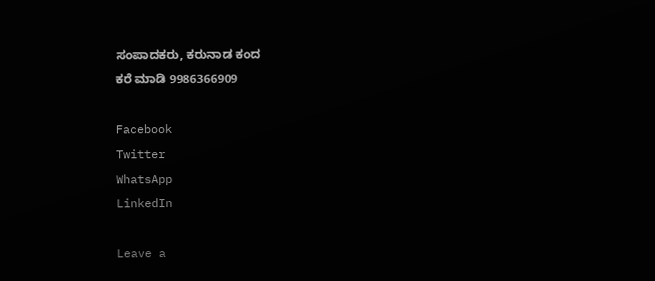ಸಂಪಾದಕರು, ಕರುನಾಡ ಕಂದ
ಕರೆ ಮಾಡಿ 9986366909

Facebook
Twitter
WhatsApp
LinkedIn

Leave a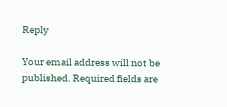Reply

Your email address will not be published. Required fields are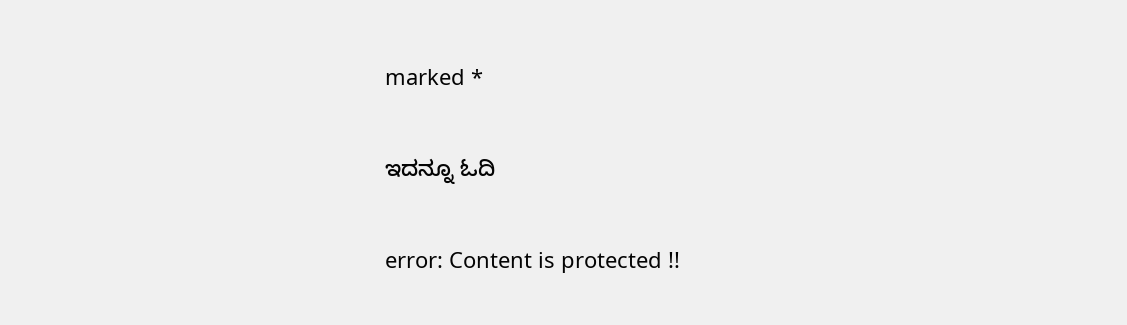marked *

ಇದನ್ನೂ ಓದಿ

error: Content is protected !!